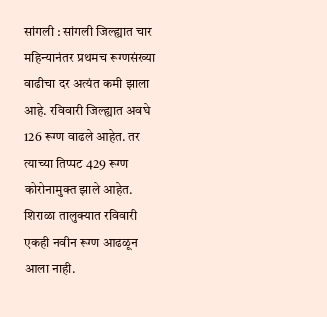सांगली : सांगली जिल्ह्यात चार महिन्यानंतर प्रथमच रूग्णसंख्या वाढीचा दर अत्यंत कमी झाला आहे. रविवारी जिल्ह्यात अवघे 126 रूग्ण वाढले आहेत. तर त्याच्या तिप्पट 429 रूग्ण कोरोनामुक्त झाले आहेत. शिराळा तालुक्यात रविवारी एकही नवीन रूग्ण आढळून आला नाही.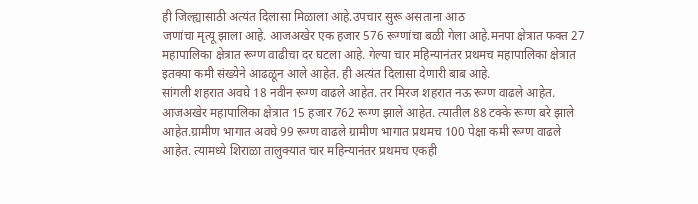ही जिल्ह्यासाठी अत्यंत दिलासा मिळाला आहे.उपचार सुरू असताना आठ
जणांचा मृत्यू झाला आहे. आजअखेर एक हजार 576 रूग्णांचा बळी गेला आहे.मनपा क्षेत्रात फक्त 27 महापालिका क्षेत्रात रूग्ण वाढीचा दर घटला आहे. गेल्या चार महिन्यानंतर प्रथमच महापालिका क्षेत्रात इतक्या कमी संख्येने आढळून आले आहेत. ही अत्यंत दिलासा देणारी बाब आहे.
सांगली शहरात अवघे 18 नवीन रूग्ण वाढले आहेत. तर मिरज शहरात नऊ रूग्ण वाढले आहेत. आजअखेर महापालिका क्षेत्रात 15 हजार 762 रूग्ण झाले आहेत. त्यातील 88 टक्के रूग्ण बरे झाले आहेत.ग्रामीण भागात अवघे 99 रूग्ण वाढले ग्रामीण भागात प्रथमच 100 पेक्षा कमी रूग्ण वाढले आहेत. त्यामध्ये शिराळा तालुक्यात चार महिन्यानंतर प्रथमच एकही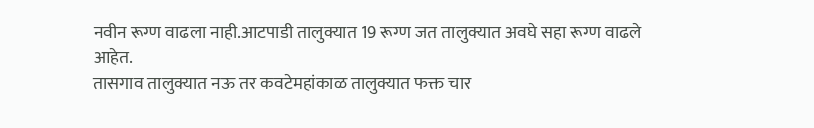नवीन रूग्ण वाढला नाही.आटपाडी तालुक्यात 19 रूग्ण जत तालुक्यात अवघे सहा रूग्ण वाढले आहेत.
तासगाव तालुक्यात नऊ तर कवटेमहांकाळ तालुक्यात फक्त चार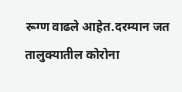रूग्ण वाढले आहेत.दरम्यान जत तालुक्यातील कोरोना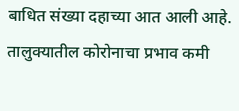बाधित संख्या दहाच्या आत आली आहे. तालुक्यातील कोरोनाचा प्रभाव कमी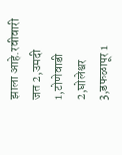झाला आहे.रवीवारी जत 2,उमदी 1,टोणेवाडी 2,घोलेश्वर 3,डफळापूर 1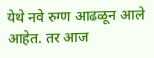येथे नवे रुग्ण आढळून आले आहेत. तर आज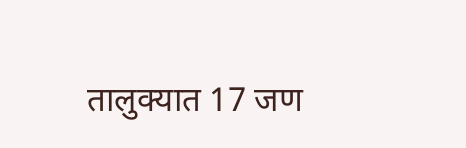तालुक्यात 17 जण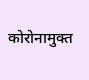कोरोनामुक्त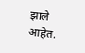झाले आहेत.